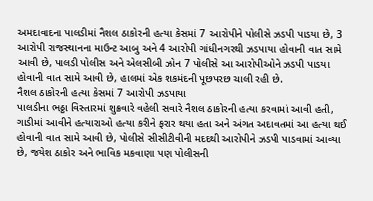અમદાવાદના પાલડીમાં નૈશલ ઠાકોરની હત્યા કેસમાં 7 આરોપીને પોલીસે ઝડપી પાડયા છે, 3 આરોપી રાજસ્થાનના માઉન્ટ આબુ અને 4 આરોપી ગાંધીનગરથી ઝડપાયા હોવાની વાત સામે આવી છે, પાલડી પોલીસ અને એલસીબી ઝોન 7 પોલીસે આ આરોપીઓને ઝડપી પાડયા હોવાની વાત સામે આવી છે, હાલમાં એક શકમંદની પૂછપરછ ચાલી રહી છે.
નૈશલ ઠાકોરની હત્યા કેસમાં 7 આરોપી ઝડપાયા
પાલડીના ભઠ્ઠા વિસ્તારમાં શુક્રવારે વહેલી સવારે નૈશલ ઠાકોરની હત્યા કરવામાં આવી હતી, ગાડીમાં આવીને હત્યારાઓ હત્યા કરીને ફરાર થયા હતા અને અંગત અદાવતમાં આ હત્યા થઈ હોવાની વાત સામે આવી છે, પોલીસે સીસીટીવીની મદદથી આરોપીને ઝડપી પાડવામાં આવ્યા છે, જયેશ ઠાકોર અને ભાવિક મકવાણા પણ પોલીસની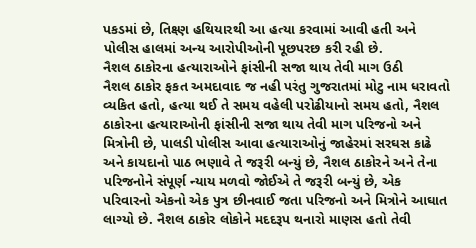પકડમાં છે, તિક્ષ્ણ હથિયારથી આ હત્યા કરવામાં આવી હતી અને પોલીસ હાલમાં અન્ય આરોપીઓની પૂછપરછ કરી રહી છે.
નૈશલ ઠાકોરના હત્યારાઓને ફાંસીની સજા થાય તેવી માગ ઉઠી
નૈશલ ઠાકોર ફકત અમદાવાદ જ નહી પરંતુ ગુજરાતમાં મોટુ નામ ધરાવતો વ્યકિત હતો, હત્યા થઈ તે સમય વહેલી પરોઢીયાનો સમય હતો, નૈશલ ઠાકોરના હત્યારાઓની ફાંસીની સજા થાય તેવી માગ પરિજનો અને મિત્રોની છે, પાલડી પોલીસ આવા હત્યારાઓનું જાહેરમાં સરઘસ કાઢે અને કાયદાનો પાઠ ભણાવે તે જરૂરી બન્યું છે, નૈશલ ઠાકોરને અને તેના પરિજનોને સંપૂર્ણ ન્યાય મળવો જોઈએ તે જરૂરી બન્યું છે, એક પરિવારનો એકનો એક પુત્ર છીનવાઈ જતા પરિજનો અને મિત્રોને આઘાત લાગ્યો છે. નૈશલ ઠાકોર લોકોને મદદરૂપ થનારો માણસ હતો તેવી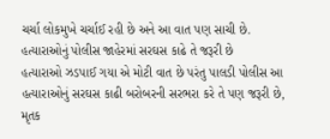ચર્ચા લોકમુખે ચર્ચાઈ રહી છે અને આ વાત પણ સાચી છે.
હત્યારાઓનું પોલીસ જાહેરમાં સરઘસ કાઢે તે જરૂરી છે
હત્યારાઓ ઝડપાઈ ગયા એ મોટી વાત છે પરંતુ પાલડી પોલીસ આ હત્યારાઓનું સરઘસ કાઢી બરોબરની સરભરા કરે તે પણ જરૂરી છે, મૃતક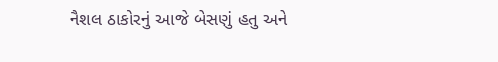નૈશલ ઠાકોરનું આજે બેસણું હતુ અને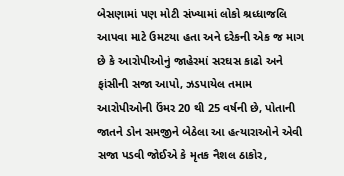બેસણામાં પણ મોટી સંખ્યામાં લોકો શ્રધ્ધાજલિ આપવા માટે ઉમટયા હતા અને દરેકની એક જ માગ છે કે આરોપીઓનું જાહેરમાં સરઘસ કાઢો અને ફાંસીની સજા આપો, ઝડપાયેલ તમામ આરોપીઓની ઉંમર 20 થી 25 વર્ષની છે, પોતાની જાતને ડોન સમજીને બેઠેલા આ હત્યારાઓને એવી સજા પડવી જોઈએ કે મૃતક નૈશલ ઠાકોર,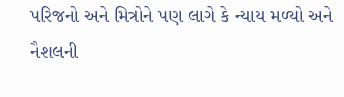પરિજનો અને મિત્રોને પણ લાગે કે ન્યાય મળ્યો અને નૈશલની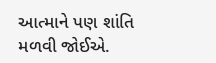આત્માને પણ શાંતિ મળવી જોઈએ.